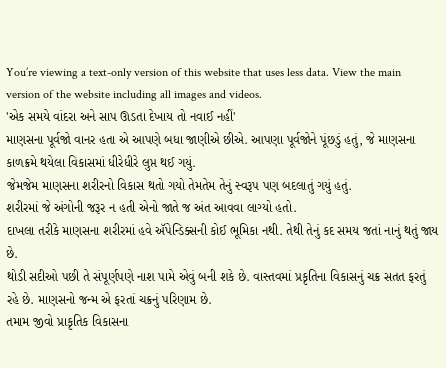You’re viewing a text-only version of this website that uses less data. View the main version of the website including all images and videos.
'એક સમયે વાંદરા અને સાપ ઊડતા દેખાય તો નવાઈ નહીં'
માણસના પૂર્વજો વાનર હતા એ આપણે બધા જાણીએ છીએ. આપણા પૂર્વજોને પૂંછડું હતું, જે માણસના કાળક્રમે થયેલા વિકાસમાં ધીરેધીરે લુપ્ત થઈ ગયું.
જેમજેમ માણસના શરીરનો વિકાસ થતો ગયો તેમતેમ તેનું સ્વરૂપ પણ બદલાતું ગયું હતું.
શરીરમાં જે અંગોની જરૂર ન હતી એનો જાતે જ અંત આવવા લાગ્યો હતો.
દાખલા તરીકે માણસના શરીરમાં હવે ઍપેન્ડિક્સની કોઈ ભૂમિકા નથી. તેથી તેનું કદ સમય જતાં નાનું થતું જાય છે.
થોડી સદીઓ પછી તે સંપૂર્ણપણે નાશ પામે એવું બની શકે છે. વાસ્તવમાં પ્રકૃતિના વિકાસનું ચક્ર સતત ફરતું રહે છે. માણસનો જન્મ એ ફરતાં ચક્રનું પરિણામ છે.
તમામ જીવો પ્રાકૃતિક વિકાસના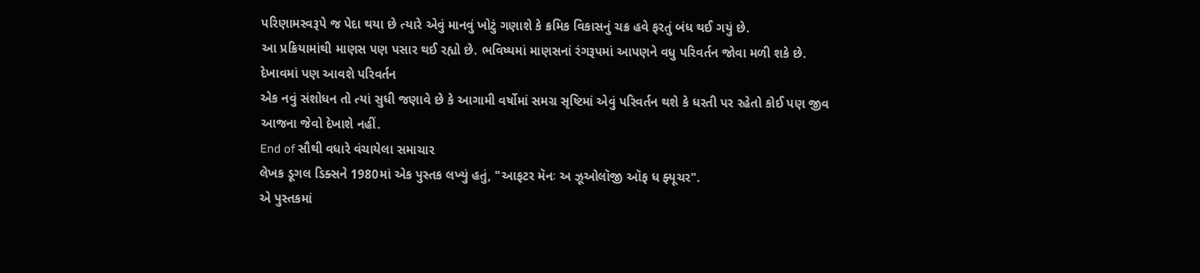પરિણામસ્વરૂપે જ પેદા થયા છે ત્યારે એવું માનવું ખોટું ગણાશે કે ક્રમિક વિકાસનું ચક્ર હવે ફરતું બંધ થઈ ગયું છે.
આ પ્રક્રિયામાંથી માણસ પણ પસાર થઈ રહ્યો છે. ભવિષ્યમાં માણસનાં રંગરૂપમાં આપણને વધુ પરિવર્તન જોવા મળી શકે છે.
દેખાવમાં પણ આવશે પરિવર્તન
એક નવું સંશોધન તો ત્યાં સુધી જણાવે છે કે આગામી વર્ષોમાં સમગ્ર સૃષ્ટિમાં એવું પરિવર્તન થશે કે ધરતી પર રહેતો કોઈ પણ જીવ આજના જેવો દેખાશે નહીં.
End of સૌથી વધારે વંચાયેલા સમાચાર
લેખક ડૂગલ ડિક્સને 1980માં એક પુસ્તક લખ્યું હતું, "આફટર મૅનઃ અ ઝૂઓલૉજી ઑફ ધ ફ્યૂચર".
એ પુસ્તકમાં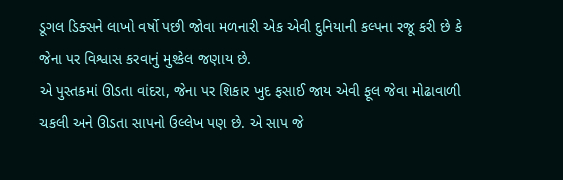ડૂગલ ડિક્સને લાખો વર્ષો પછી જોવા મળનારી એક એવી દુનિયાની કલ્પના રજૂ કરી છે કે જેના પર વિશ્વાસ કરવાનું મુશ્કેલ જણાય છે.
એ પુસ્તકમાં ઊડતા વાંદરા, જેના પર શિકાર ખુદ ફસાઈ જાય એવી ફૂલ જેવા મોઢાવાળી ચકલી અને ઊડતા સાપનો ઉલ્લેખ પણ છે. એ સાપ જે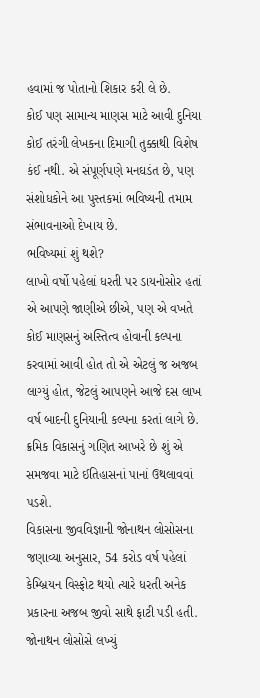હવામાં જ પોતાનો શિકાર કરી લે છે.
કોઈ પણ સામાન્ય માણસ માટે આવી દુનિયા કોઈ તરંગી લેખકના દિમાગી તુક્કાથી વિશેષ કંઈ નથી. એ સંપૂર્ણપણે મનઘડંત છે, પણ સંશોધકોને આ પુસ્તકમાં ભવિષ્યની તમામ સંભાવનાઓ દેખાય છે.
ભવિષ્યમાં શું થશે?
લાખો વર્ષો પહેલાં ધરતી પર ડાયનોસોર હતાં એ આપણે જાણીએ છીએ, પણ એ વખતે કોઈ માણસનું અસ્તિત્વ હોવાની કલ્પના કરવામાં આવી હોત તો એ એટલું જ અજબ લાગ્યું હોત, જેટલું આપણને આજે દસ લાખ વર્ષ બાદની દુનિયાની કલ્પના કરતાં લાગે છે.
ક્રમિક વિકાસનું ગણિત આખરે છે શું એ સમજવા માટે ઈતિહાસનાં પાનાં ઉથલાવવાં પડશે.
વિકાસના જીવવિજ્ઞાની જોનાથન લોસોસના જણાવ્યા અનુસાર, 54 કરોડ વર્ષ પહેલાં કેમ્બ્રિયન વિસ્ફોટ થયો ત્યારે ધરતી અનેક પ્રકારના અજબ જીવો સાથે ફાટી પડી હતી.
જોનાથન લોસોસે લખ્યું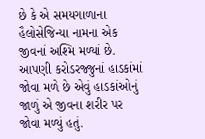છે કે એ સમયગાળાના હૈલોસેજિન્યા નામના એક જીવનાં અશ્મિ મળ્યાં છે.
આપણી કરોડરજ્જુનાં હાડકાંમાં જોવા મળે છે એવું હાડકાંઓનું જાળું એ જીવના શરીર પર જોવા મળ્યું હતું.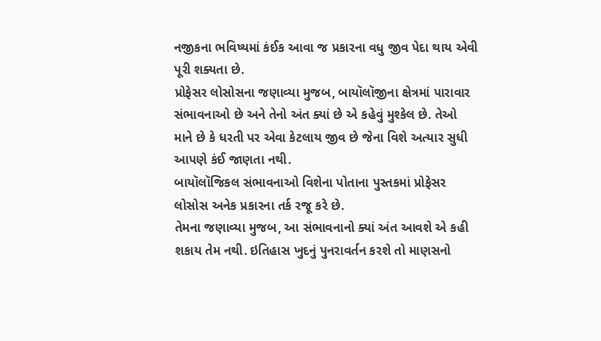નજીકના ભવિષ્યમાં કંઈક આવા જ પ્રકારના વધુ જીવ પેદા થાય એવી પૂરી શક્યતા છે.
પ્રોફેસર લોસોસના જણાવ્યા મુજબ, બાયૉલૉજીના ક્ષેત્રમાં પારાવાર સંભાવનાઓ છે અને તેનો અંત ક્યાં છે એ કહેવું મુશ્કેલ છે. તેઓ માને છે કે ધરતી પર એવા કેટલાય જીવ છે જેના વિશે અત્યાર સુધી આપણે કંઈ જાણતા નથી.
બાયૉલૉજિકલ સંભાવનાઓ વિશેના પોતાના પુસ્તકમાં પ્રોફેસર લોસોસ અનેક પ્રકારના તર્ક રજૂ કરે છે.
તેમના જણાવ્યા મુજબ, આ સંભાવનાનો ક્યાં અંત આવશે એ કહી શકાય તેમ નથી. ઇતિહાસ ખુદનું પુનરાવર્તન કરશે તો માણસનો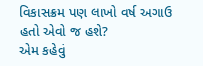વિકાસક્રમ પણ લાખો વર્ષ અગાઉ હતો એવો જ હશે?
એમ કહેવું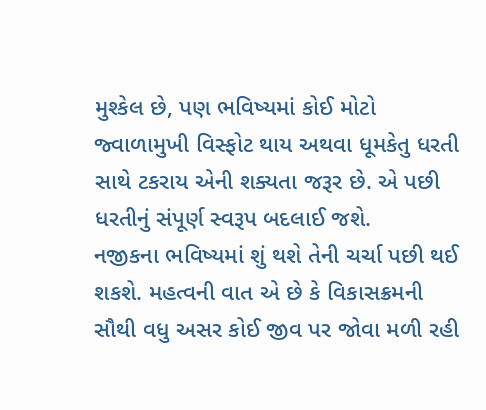મુશ્કેલ છે, પણ ભવિષ્યમાં કોઈ મોટો જ્વાળામુખી વિસ્ફોટ થાય અથવા ધૂમકેતુ ધરતી સાથે ટકરાય એની શક્યતા જરૂર છે. એ પછી ધરતીનું સંપૂર્ણ સ્વરૂપ બદલાઈ જશે.
નજીકના ભવિષ્યમાં શું થશે તેની ચર્ચા પછી થઈ શકશે. મહત્વની વાત એ છે કે વિકાસક્રમની સૌથી વધુ અસર કોઈ જીવ પર જોવા મળી રહી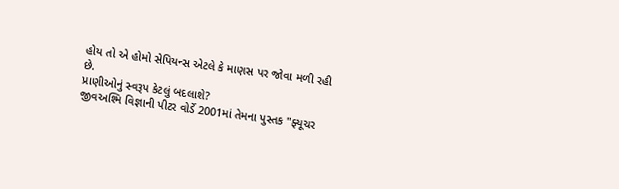હોય તો એ હોમો સેપિયન્સ એટલે કે માણસ પર જોવા મળી રહી છે.
પ્રાણીઓનું સ્વરૂપ કેટલું બદલાશે?
જીવઅશ્મિ વિજ્ઞાની પીટર વોર્ડે 2001માં તેમના પુસ્તક "ફ્યૂચર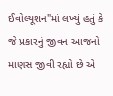ઈવોલ્યૂશન"માં લખ્યું હતું કે જે પ્રકારનું જીવન આજનો માણસ જીવી રહ્યો છે એ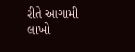રીતે આગામી લાખો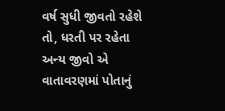વર્ષ સુધી જીવતો રહેશે તો, ધરતી પર રહેતા અન્ય જીવો એ વાતાવરણમાં પોતાનું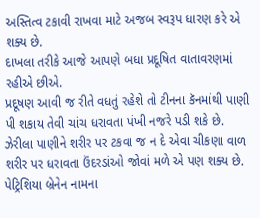અસ્તિત્વ ટકાવી રાખવા માટે અજબ સ્વરૂપ ધારણ કરે એ શક્ય છે.
દાખલા તરીકે આજે આપણે બધા પ્રદૂષિત વાતાવરણમાં રહીએ છીએ.
પ્રદૂષણ આવી જ રીતે વધતું રહેશે તો ટીનના કૅનમાંથી પાણી પી શકાય તેવી ચાંચ ધરાવતા પંખી નજરે પડી શકે છે. ઝેરીલા પાણીને શરીર પર ટકવા જ ન દે એવા ચીકણા વાળ શરીર પર ધરાવતા ઉંદરડાંઓ જોવાં મળે એ પણ શક્ય છે.
પેટ્રિશિયા બ્રેનેન નામના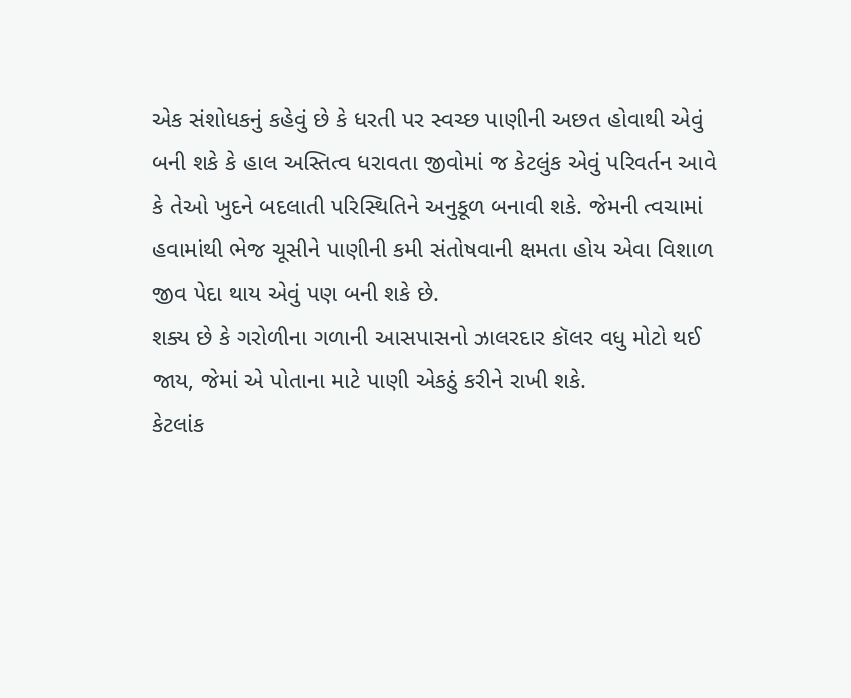એક સંશોધકનું કહેવું છે કે ધરતી પર સ્વચ્છ પાણીની અછત હોવાથી એવું બની શકે કે હાલ અસ્તિત્વ ધરાવતા જીવોમાં જ કેટલુંક એવું પરિવર્તન આવે કે તેઓ ખુદને બદલાતી પરિસ્થિતિને અનુકૂળ બનાવી શકે. જેમની ત્વચામાં હવામાંથી ભેજ ચૂસીને પાણીની કમી સંતોષવાની ક્ષમતા હોય એવા વિશાળ જીવ પેદા થાય એવું પણ બની શકે છે.
શક્ય છે કે ગરોળીના ગળાની આસપાસનો ઝાલરદાર કૉલર વધુ મોટો થઈ જાય, જેમાં એ પોતાના માટે પાણી એકઠું કરીને રાખી શકે.
કેટલાંક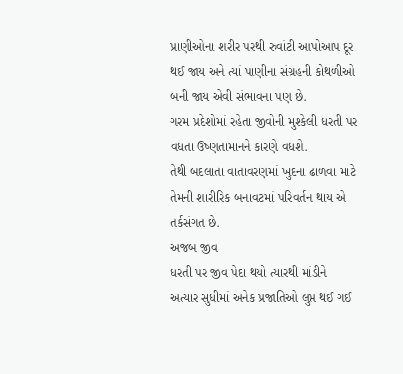પ્રાણીઓના શરીર પરથી રુવાંટી આપોઆપ દૂર થઈ જાય અને ત્યાં પાણીના સંગ્રહની કોથળીઓ બની જાય એવી સંભાવના પણ છે.
ગરમ પ્રદેશોમાં રહેતા જીવોની મુશ્કેલી ધરતી પર વધતા ઉષ્ણતામાનને કારણે વધશે.
તેથી બદલાતા વાતાવરણમાં ખુદના ઢાળવા માટે તેમની શારીરિક બનાવટમાં પરિવર્તન થાય એ તર્કસંગત છે.
અજબ જીવ
ધરતી પર જીવ પેદા થયો ત્યારથી માંડીને અત્યાર સુધીમાં અનેક પ્રજાતિઓ લુપ્ત થઈ ગઈ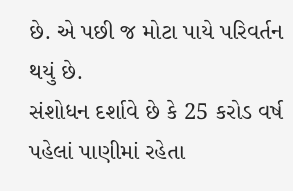છે. એ પછી જ મોટા પાયે પરિવર્તન થયું છે.
સંશોધન દર્શાવે છે કે 25 કરોડ વર્ષ પહેલાં પાણીમાં રહેતા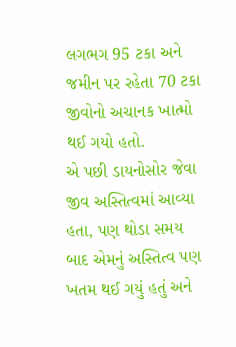લગભગ 95 ટકા અને જમીન પર રહેતા 70 ટકા જીવોનો અચાનક ખાત્મો થઈ ગયો હતો.
એ પછી ડાયનોસોર જેવા જીવ અસ્તિત્વમાં આવ્યા હતા, પણ થોડા સમય બાદ એમનું અસ્તિત્વ પણ ખતમ થઈ ગયું હતું અને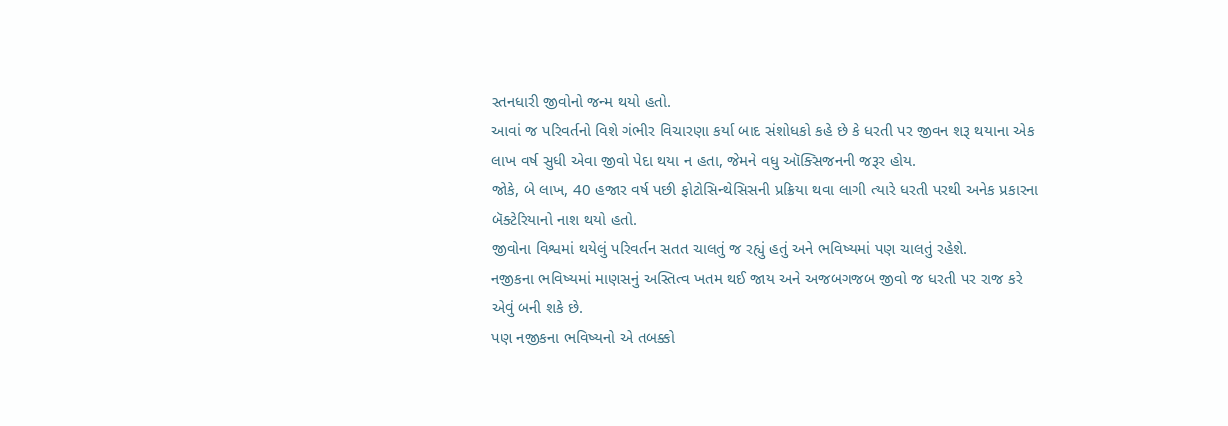સ્તનધારી જીવોનો જન્મ થયો હતો.
આવાં જ પરિવર્તનો વિશે ગંભીર વિચારણા કર્યા બાદ સંશોધકો કહે છે કે ધરતી પર જીવન શરૂ થયાના એક લાખ વર્ષ સુધી એવા જીવો પેદા થયા ન હતા, જેમને વધુ ઑક્સિજનની જરૂર હોય.
જોકે, બે લાખ, 40 હજાર વર્ષ પછી ફોટોસિન્થેસિસની પ્રક્રિયા થવા લાગી ત્યારે ધરતી પરથી અનેક પ્રકારના બૅક્ટેરિયાનો નાશ થયો હતો.
જીવોના વિશ્વમાં થયેલું પરિવર્તન સતત ચાલતું જ રહ્યું હતું અને ભવિષ્યમાં પણ ચાલતું રહેશે.
નજીકના ભવિષ્યમાં માણસનું અસ્તિત્વ ખતમ થઈ જાય અને અજબગજબ જીવો જ ધરતી પર રાજ કરે એવું બની શકે છે.
પણ નજીકના ભવિષ્યનો એ તબક્કો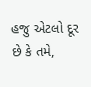હજુ એટલો દૂર છે કે તમે,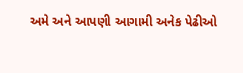અમે અને આપણી આગામી અનેક પેઢીઓ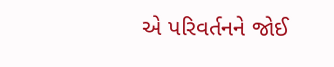એ પરિવર્તનને જોઈ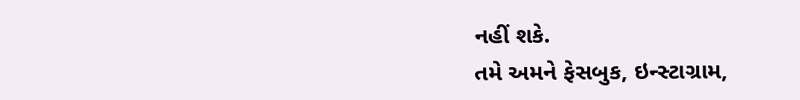નહીં શકે.
તમે અમને ફેસબુક, ઇન્સ્ટાગ્રામ,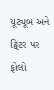યૂટ્યૂબ અને ટ્વિટર પર ફોલો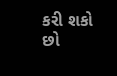કરી શકો છો